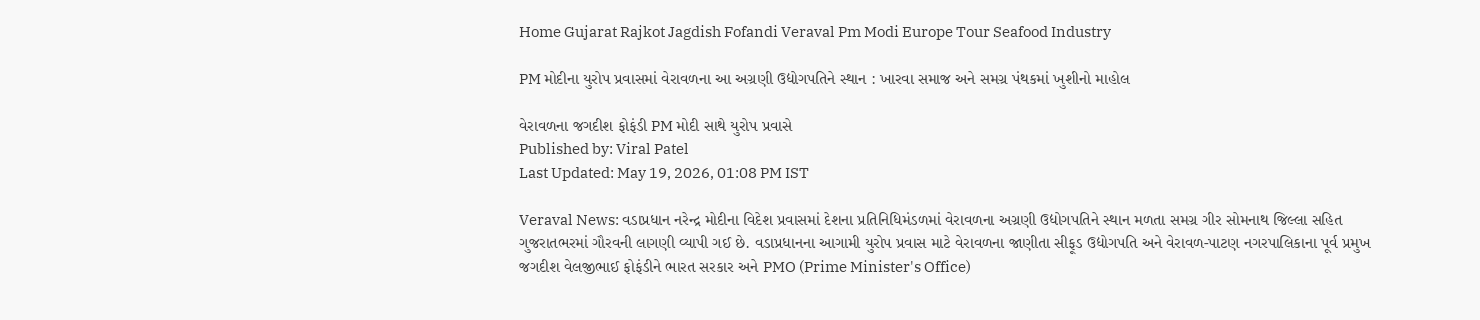Home Gujarat Rajkot Jagdish Fofandi Veraval Pm Modi Europe Tour Seafood Industry

PM મોદીના યુરોપ પ્રવાસમાં વેરાવળના આ અગ્રણી ઉદ્યોગપતિને સ્થાન : ખારવા સમાજ અને સમગ્ર પંથકમાં ખુશીનો માહોલ

વેરાવળના જગદીશ ફોફંડી PM મોદી સાથે યુરોપ પ્રવાસે
Published by: Viral Patel
Last Updated: May 19, 2026, 01:08 PM IST

Veraval News: વડાપ્રધાન નરેન્દ્ર મોદીના વિદેશ પ્રવાસમાં દેશના પ્રતિનિધિમંડળમાં વેરાવળના અગ્રણી ઉદ્યોગપતિને સ્થાન મળતા સમગ્ર ગીર સોમનાથ જિલ્લા સહિત ગુજરાતભરમાં ગૌરવની લાગણી વ્યાપી ગઈ છે. વડાપ્રધાનના આગામી યુરોપ પ્રવાસ માટે વેરાવળના જાણીતા સીફૂડ ઉદ્યોગપતિ અને વેરાવળ-પાટણ નગરપાલિકાના પૂર્વ પ્રમુખ જગદીશ વેલજીભાઈ ફોફંડીને ભારત સરકાર અને PMO (Prime Minister's Office)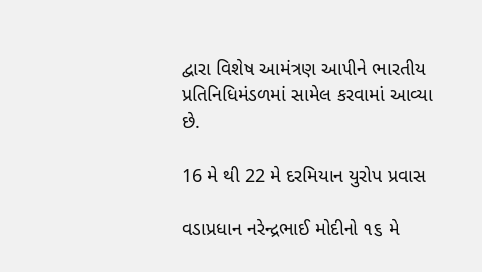દ્વારા વિશેષ આમંત્રણ આપીને ભારતીય પ્રતિનિધિમંડળમાં સામેલ કરવામાં આવ્યા છે.

16 મે થી 22 મે દરમિયાન યુરોપ પ્રવાસ

વડાપ્રધાન નરેન્દ્રભાઈ મોદીનો ૧૬ મે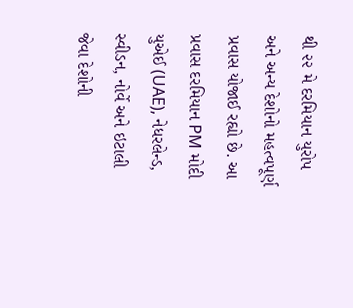થી ૨૨ મે દરમિયાન યુરોપ અને અન્ય દેશોનો મહત્વપૂર્ણ પ્રવાસ યોજાઈ રહ્યો છે. આ પ્રવાસ દરમિયાન PM મોદી યુએઈ (UAE), નેધરલેન્ડ, સ્વીડન, નોર્વે અને ઇટાલી જેવા દેશોની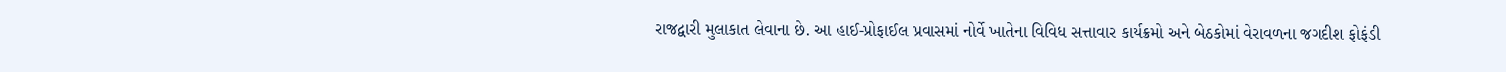રાજદ્વારી મુલાકાત લેવાના છે. આ હાઈ-પ્રોફાઈલ પ્રવાસમાં નોર્વે ખાતેના વિવિધ સત્તાવાર કાર્યક્રમો અને બેઠકોમાં વેરાવળના જગદીશ ફોફંડી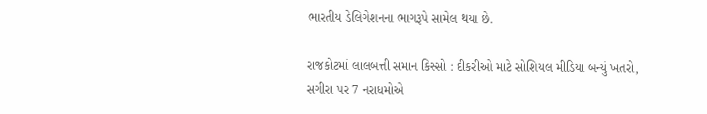ભારતીય ડેલિગેશનના ભાગરૂપે સામેલ થયા છે.

રાજકોટમાં લાલબત્તી સમાન કિસ્સો : દીકરીઓ માટે સોશિયલ મીડિયા બન્યું ખતરો, સગીરા પર 7 નરાધમોએ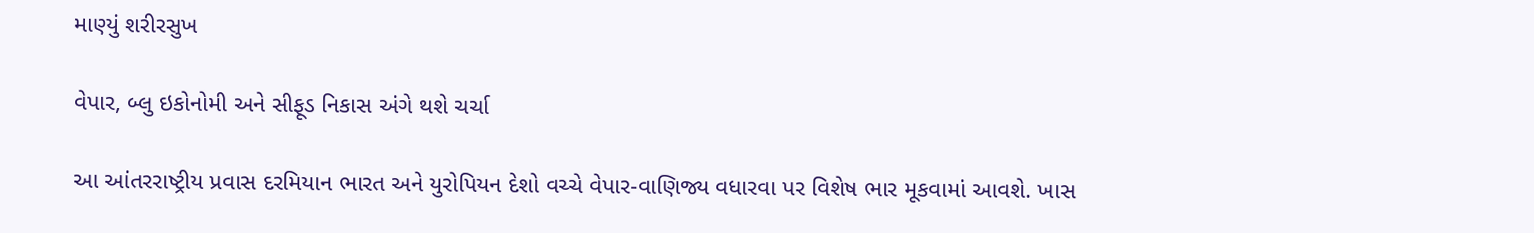માણ્યું શરીરસુખ

વેપાર, બ્લુ ઇકોનોમી અને સીફૂડ નિકાસ અંગે થશે ચર્ચા

આ આંતરરાષ્ટ્રીય પ્રવાસ દરમિયાન ભારત અને યુરોપિયન દેશો વચ્ચે વેપાર-વાણિજ્ય વધારવા પર વિશેષ ભાર મૂકવામાં આવશે. ખાસ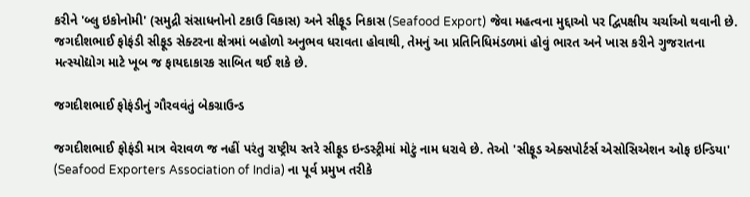કરીને 'બ્લુ ઇકોનોમી' (સમુદ્રી સંસાધનોનો ટકાઉ વિકાસ) અને સીફૂડ નિકાસ (Seafood Export) જેવા મહત્વના મુદ્દાઓ પર દ્વિપક્ષીય ચર્ચાઓ થવાની છે. જગદીશભાઈ ફોફંડી સીફૂડ સેક્ટરના ક્ષેત્રમાં બહોળો અનુભવ ધરાવતા હોવાથી, તેમનું આ પ્રતિનિધિમંડળમાં હોવું ભારત અને ખાસ કરીને ગુજરાતના મત્સ્યોદ્યોગ માટે ખૂબ જ ફાયદાકારક સાબિત થઈ શકે છે.

જગદીશભાઈ ફોફંડીનું ગૌરવવંતું બેકગ્રાઉન્ડ

જગદીશભાઈ ફોફંડી માત્ર વેરાવળ જ નહીં પરંતુ રાષ્ટ્રીય સ્તરે સીફૂડ ઇન્ડસ્ટ્રીમાં મોટું નામ ધરાવે છે. તેઓ 'સીફૂડ એક્સપોર્ટર્સ એસોસિએશન ઓફ ઇન્ડિયા' (Seafood Exporters Association of India) ના પૂર્વ પ્રમુખ તરીકે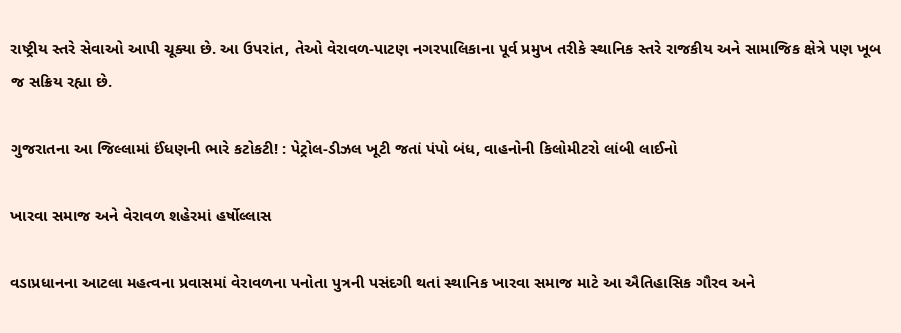રાષ્ટ્રીય સ્તરે સેવાઓ આપી ચૂક્યા છે. આ ઉપરાંત, તેઓ વેરાવળ-પાટણ નગરપાલિકાના પૂર્વ પ્રમુખ તરીકે સ્થાનિક સ્તરે રાજકીય અને સામાજિક ક્ષેત્રે પણ ખૂબ જ સક્રિય રહ્યા છે.

ગુજરાતના આ જિલ્લામાં ઈંધણની ભારે કટોકટી! : પેટ્રોલ-ડીઝલ ખૂટી જતાં પંપો બંધ, વાહનોની કિલોમીટરો લાંબી લાઈનો

ખારવા સમાજ અને વેરાવળ શહેરમાં હર્ષોલ્લાસ

વડાપ્રધાનના આટલા મહત્વના પ્રવાસમાં વેરાવળના પનોતા પુત્રની પસંદગી થતાં સ્થાનિક ખારવા સમાજ માટે આ ઐતિહાસિક ગૌરવ અને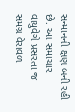સન્માનની ક્ષણ બની રહી છે. આ સમાચાર વાયુવેગે પ્રસરતા જ સમગ્ર વેરાવળ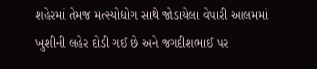શહેરમાં તેમજ મત્સ્યોદ્યોગ સાથે જોડાયેલા વેપારી આલમમાં ખુશીની લહેર દોડી ગઈ છે અને જગદીશભાઈ પર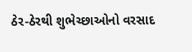ઠેર-ઠેરથી શુભેચ્છાઓનો વરસાદ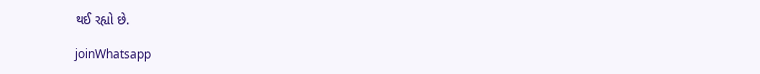થઈ રહ્યો છે.

joinWhatsapp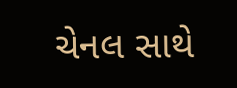ચેનલ સાથે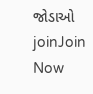જોડાઓ
joinJoin Now